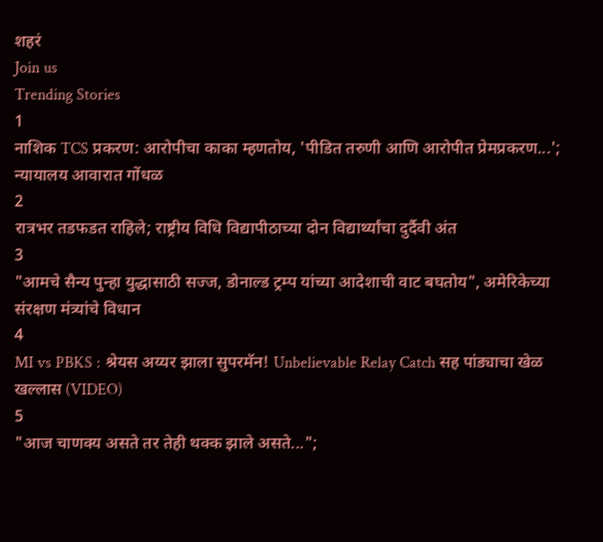शहरं
Join us
Trending Stories
1
नाशिक TCS प्रकरण: आरोपीचा काका म्हणतोय, 'पीडित तरुणी आणि आरोपीत प्रेमप्रकरण...'; न्यायालय आवारात गोंधळ
2
रात्रभर तडफडत राहिले; राष्ट्रीय विधि विद्यापीठाच्या दोन विद्यार्थ्यांचा दुर्दैवी अंत
3
"आमचे सैन्य पुन्हा युद्धासाठी सज्ज, डोनाल्ड ट्रम्प यांच्या आदेशाची वाट बघतोय", अमेरिकेच्या संरक्षण मंत्र्यांचे विधान
4
MI vs PBKS : श्रेयस अय्यर झाला सुपरमॅन! Unbelievable Relay Catch सह पांड्याचा खेळ खल्लास (VIDEO)
5
"आज चाणक्य असते तर तेही थक्क झाले असते...";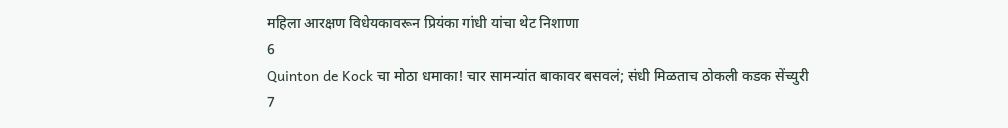महिला आरक्षण विधेयकावरून प्रियंका गांधी यांचा थेट निशाणा
6
Quinton de Kock चा मोठा धमाका! चार सामन्यांत बाकावर बसवलं; संधी मिळताच ठोकली कडक सेंच्युरी
7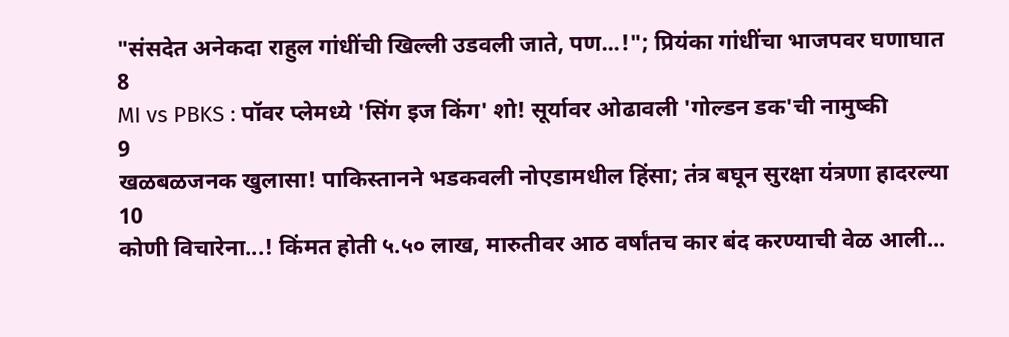"संसदेत अनेकदा राहुल गांधींची खिल्ली उडवली जाते, पण...!"; प्रियंका गांधींचा भाजपवर घणाघात
8
MI vs PBKS : पॉवर प्लेमध्ये 'सिंग इज किंग' शो! सूर्यावर ओढावली 'गोल्डन डक'ची नामुष्की
9
खळबळजनक खुलासा! पाकिस्तानने भडकवली नोएडामधील हिंसा; तंत्र बघून सुरक्षा यंत्रणा हादरल्या
10
कोणी विचारेना...! किंमत होती ५.५० लाख, मारुतीवर आठ वर्षांतच कार बंद करण्याची वेळ आली...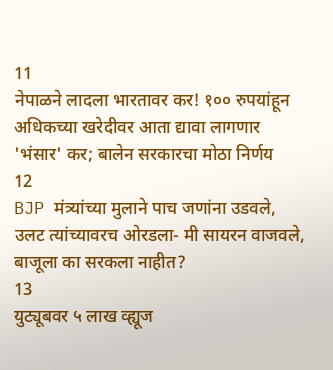11
नेपाळने लादला भारतावर कर! १०० रुपयांहून अधिकच्या खरेदीवर आता द्यावा लागणार 'भंसार' कर; बालेन सरकारचा मोठा निर्णय
12
BJP मंत्र्यांच्या मुलाने पाच जणांना उडवले, उलट त्यांच्यावरच ओरडला- मी सायरन वाजवले, बाजूला का सरकला नाहीत?
13
युट्यूबवर ५ लाख व्ह्यूज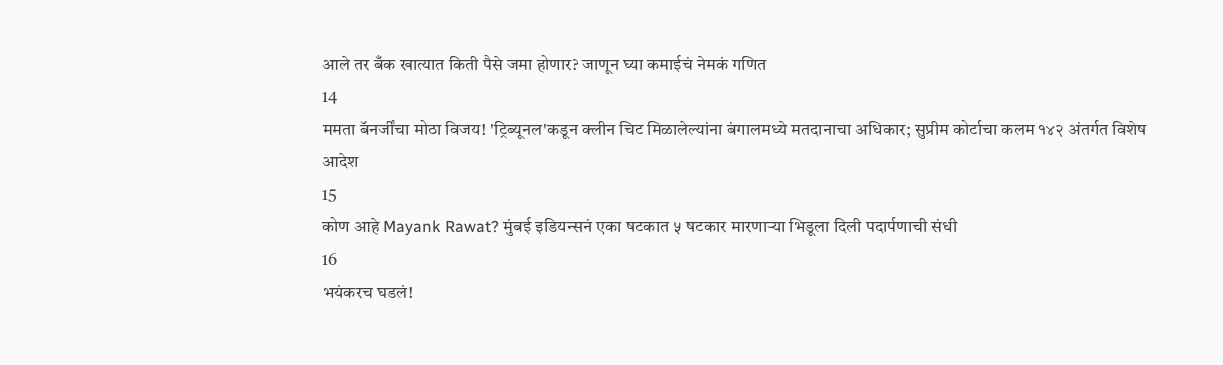आले तर बँक खात्यात किती पैसे जमा होणार? जाणून घ्या कमाईचं नेमकं गणित
14
ममता बॅनर्जींचा मोठा विजय! 'ट्रिब्यूनल'कडून क्लीन चिट मिळालेल्यांना बंगालमध्ये मतदानाचा अधिकार; सुप्रीम कोर्टाचा कलम १४२ अंतर्गत विशेष आदेश
15
कोण आहे Mayank Rawat? मुंबई इडियन्सनं एका षटकात ५ षटकार मारणाऱ्या भिडूला दिली पदार्पणाची संधी
16
भयंकरच घडलं!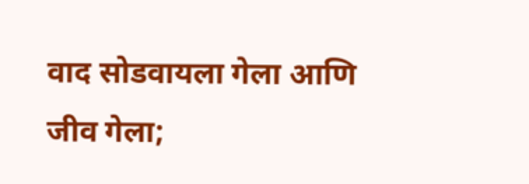वाद सोडवायला गेला आणि जीव गेला;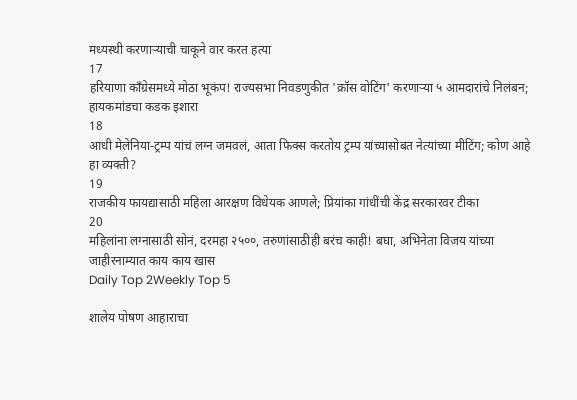मध्यस्थी करणाऱ्याची चाकूने वार करत हत्या
17
हरियाणा काँग्रेसमध्ये मोठा भूकंप! राज्यसभा निवडणुकीत 'क्रॉस वोटिंग' करणाऱ्या ५ आमदारांचे निलंबन; हायकमांडचा कडक इशारा
18
आधी मेलेनिया-ट्रम्प यांचं लग्न जमवलं, आता फिक्स करतोय ट्रम्प यांच्यासोबत नेत्यांच्या मीटिंग; कोण आहे हा व्यक्ती?
19
राजकीय फायद्यासाठी महिला आरक्षण विधेयक आणले; प्रियांका गांधींची केंद्र सरकारवर टीका
20
महिलांना लग्नासाठी सोनं, दरमहा २५००, तरुणांसाठीही बरंच काही! बघा, अभिनेता विजय यांच्या जाहीरनाम्यात काय काय खास
Daily Top 2Weekly Top 5

शालेय पोषण आहाराचा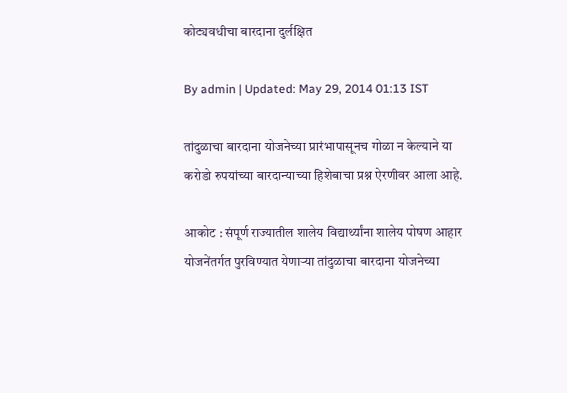कोट्यवधीचा बारदाना दुर्लक्षित

By admin | Updated: May 29, 2014 01:13 IST

तांदुळाचा बारदाना योजनेच्या प्रारंभापासूनच गोळा न केल्याने या करोडो रुपयांच्या बारदान्याच्या हिशेबाचा प्रश्न ऐरणीवर आला आहे.

आकोट : संपूर्ण राज्यातील शालेय विद्यार्थ्यांना शालेय पोषण आहार योजनेंतर्गत पुरविण्यात येणार्‍या तांदुळाचा बारदाना योजनेच्या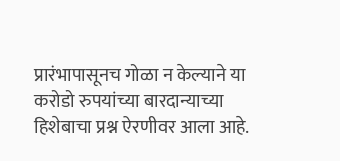प्रारंभापासूनच गोळा न केल्याने या करोडो रुपयांच्या बारदान्याच्या हिशेबाचा प्रश्न ऐरणीवर आला आहे.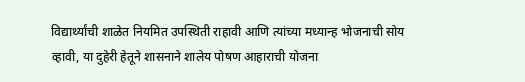विद्यार्थ्यांची शाळेत नियमित उपस्थिती राहावी आणि त्यांच्या मध्यान्ह भोजनाची सोय व्हावी, या दुहेरी हेतूने शासनाने शालेय पोषण आहाराची योजना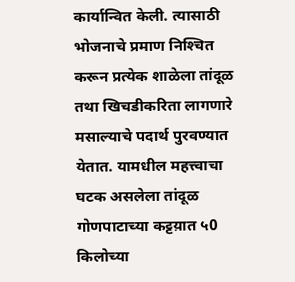कार्यान्वित केली. त्यासाठी भोजनाचे प्रमाण निश्‍चित करून प्रत्येक शाळेला तांदूळ तथा खिचडीकरिता लागणारे मसाल्याचे पदार्थ पुरवण्यात येतात. यामधील महत्त्वाचा घटक असलेला तांदूळ गोणपाटाच्या कट्टय़ात ५0 किलोच्या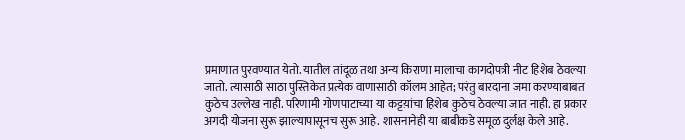प्रमाणात पुरवण्यात येतो. यातील तांदूळ तथा अन्य किराणा मालाचा कागदोपत्री नीट हिशेब ठेवल्या जातो. त्यासाठी साठा पुस्तिकेत प्रत्येक वाणासाठी कॉलम आहेत; परंतु बारदाना जमा करण्याबाबत कुठेच उल्लेख नाही. परिणामी गोणपाटाच्या या कट्टय़ांचा हिशेब कुठेच ठेवल्या जात नाही. हा प्रकार अगदी योजना सुरू झाल्यापासूनच सुरू आहे. शासनानेही या बाबीकडे समूळ दुर्लक्ष केले आहे.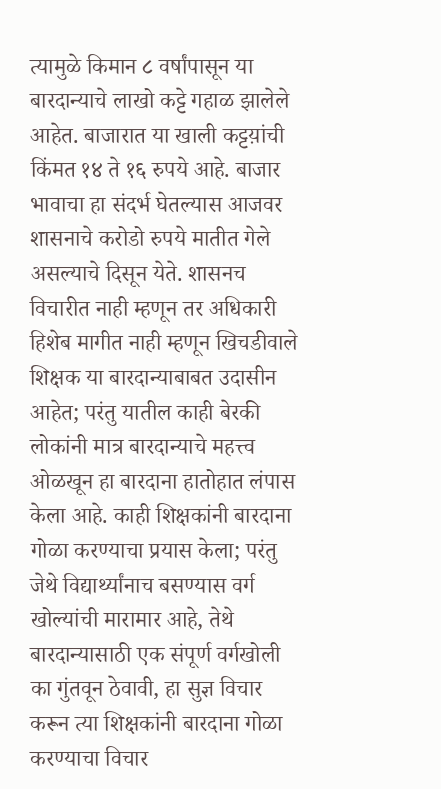त्यामुळे किमान ८ वर्षांपासून या बारदान्याचे लाखो कट्टे गहाळ झालेले आहेत. बाजारात या खाली कट्टय़ांची किंमत १४ ते १६ रुपये आहे. बाजार भावाचा हा संदर्भ घेतल्यास आजवर शासनाचे करोडो रुपये मातीत गेले असल्याचे दिसून येते. शासनच विचारीत नाही म्हणून तर अधिकारी हिशेब मागीत नाही म्हणून खिचडीवाले शिक्षक या बारदान्याबाबत उदासीन आहेत; परंतु यातील काही बेरकी लोकांनी मात्र बारदान्याचे महत्त्व ओळखून हा बारदाना हातोहात लंपास केला आहे. काही शिक्षकांनी बारदाना गोळा करण्याचा प्रयास केला; परंतु जेथे विद्यार्थ्यांनाच बसण्यास वर्ग खोल्यांची मारामार आहे, तेथे बारदान्यासाठी एक संपूर्ण वर्गखोली का गुंतवून ठेवावी, हा सुज्ञ विचार करून त्या शिक्षकांनी बारदाना गोळा करण्याचा विचार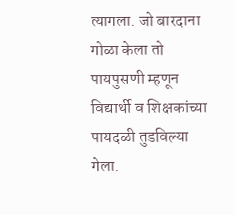त्यागला. जो बारदाना गोळा केला तो पायपुसणी म्हणून विद्यार्थी व शिक्षकांच्या पायदळी तुडविल्या गेला.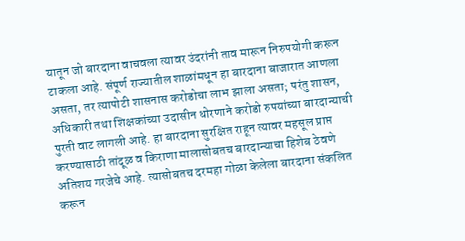यातून जो बारदाना वाचवला त्यावर उंदरांनी ताव मारून निरुपयोगी करून टाकला आहे. संपूर्ण राज्यातील शाळांमधून हा बारदाना बाजारात आणला असता, तर त्यापोटी शासनास करोडोचा लाभ झाला असता; परंतु शासन, अधिकारी तथा शिक्षकांच्या उदासीन धोरणाने करोडो रुपयांच्या बारदान्याची पुरती वाट लागली आहे. हा बारदाना सुरक्षित राहून त्यावर महसूल प्राप्त करण्यासाठी तांदूळ व किराणा मालासोबतच बारदान्याचा हिशेब ठेवणे अतिशय गरजेचे आहे. त्यासोबतच दरमहा गोळा केलेला बारदाना संकलित करून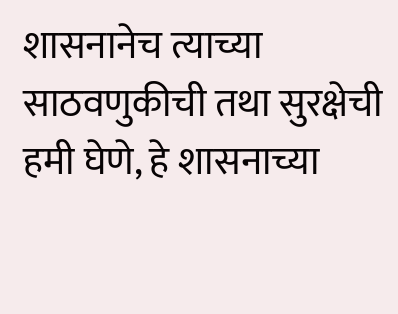शासनानेच त्याच्या साठवणुकीची तथा सुरक्षेची हमी घेणे, हे शासनाच्या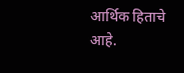आर्थिक हिताचे आहे.